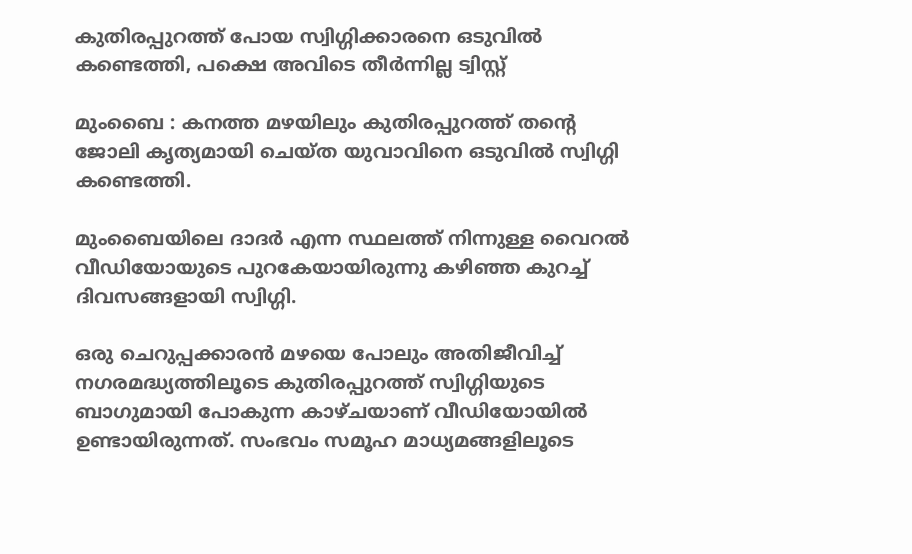കുതിരപ്പുറത്ത് പോയ സ്വിഗ്ഗിക്കാരനെ ഒടുവിൽ കണ്ടെത്തി, പക്ഷെ അവിടെ തീർന്നില്ല ട്വിസ്റ്റ്‌

മുംബൈ : കനത്ത മഴയിലും കുതിരപ്പുറത്ത് തന്റെ ജോലി കൃത്യമായി ചെയ്ത യുവാവിനെ ഒടുവില്‍ സ്വിഗ്ഗി കണ്ടെത്തി.

മുംബൈയിലെ ദാദര്‍ എന്ന സ്ഥലത്ത് നിന്നുള്ള വൈറല്‍ വീഡിയോയുടെ പുറകേയായിരുന്നു കഴിഞ്ഞ കുറച്ച്‌ ദിവസങ്ങളായി സ്വിഗ്ഗി.

ഒരു ചെറുപ്പക്കാരന്‍ മഴയെ പോലും അതിജീവിച്ച്‌ നഗരമദ്ധ്യത്തിലൂടെ കുതിരപ്പുറത്ത് സ്വിഗ്ഗിയുടെ ബാഗുമായി പോകുന്ന കാഴ്ചയാണ് വീഡിയോയിൽ ഉണ്ടായിരുന്നത്. സംഭവം സമൂഹ മാധ്യമങ്ങളിലൂടെ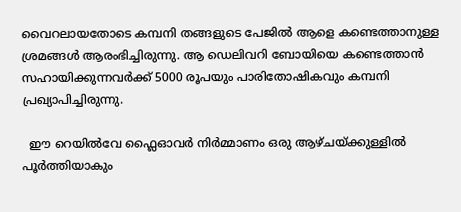വൈറലായതോടെ കമ്പനി തങ്ങളുടെ പേജില്‍ ആളെ കണ്ടെത്താനുള്ള ശ്രമങ്ങള്‍ ആരംഭിച്ചിരുന്നു. ആ ഡെലിവറി ബോയിയെ കണ്ടെത്താന്‍ സഹായിക്കുന്നവര്‍ക്ക് 5000 രൂപയും പാരിതോഷികവും കമ്പനി പ്രഖ്യാപിച്ചിരുന്നു.

  ഈ റെയിൽവേ ഫ്ലൈഓവർ നിർമ്മാണം ഒരു ആഴ്ചയ്ക്കുള്ളിൽ പൂർത്തിയാകും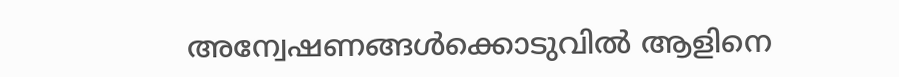അന്വേഷണങ്ങള്‍ക്കൊടുവില്‍ ആളിനെ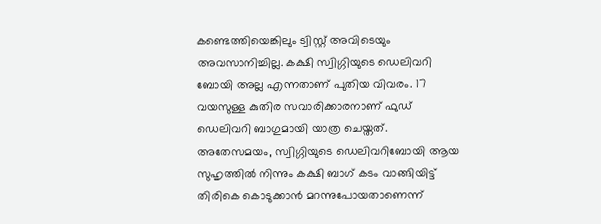കണ്ടെത്തിയെങ്കിലും ട്വിസ്റ്റ് അവിടെയും അവസാനിച്ചില്ല. കക്ഷി സ്വിഗ്ഗിയുടെ ഡെലിവറി ബോയി അല്ല എന്നതാണ് പുതിയ വിവരം. 17 വയസുള്ള കുതിര സവാരിക്കാരനാണ് ഫുഡ് ഡെലിവറി ബാഗുമായി യാത്ര ചെയ്തത്. അതേസമയം, സ്വിഗ്ഗിയുടെ ഡെലിവറിബോയി ആയ സുഹൃത്തിൽ നിന്നും കക്ഷി ബാഗ് കടം വാങ്ങിയിട്ട് തിരികെ കൊടുക്കാന്‍ മറന്നുപോയതാണെന്ന്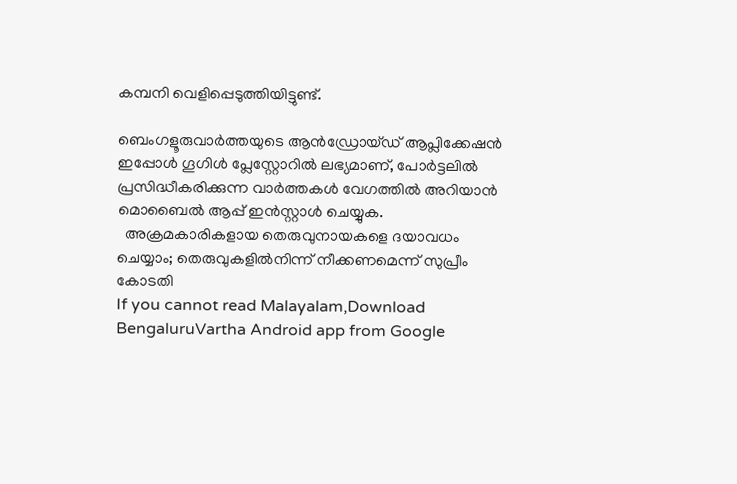കമ്പനി വെളിപ്പെടുത്തിയിട്ടുണ്ട്.

ബെംഗളൂരുവാർത്തയുടെ ആൻഡ്രോയ്ഡ് ആപ്ലിക്കേഷൻ ഇപ്പോൾ ഗൂഗിൾ പ്ലേസ്റ്റോറിൽ ലഭ്യമാണ്, പോർട്ടലിൽ പ്രസിദ്ധീകരിക്കുന്ന വാർത്തകൾ വേഗത്തിൽ അറിയാൻ മൊബൈൽ ആപ്പ് ഇൻസ്റ്റാൾ ചെയ്യുക.
  അക്രമകാരികളായ തെരുവുനായകളെ ദയാവധം ചെയ്യാം; തെരുവുകളിൽനിന്ന് നീക്കണമെന്ന് സുപ്രീം കോടതി
If you cannot read Malayalam,Download BengaluruVartha Android app from Google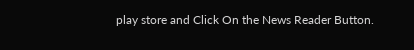play store and Click On the News Reader Button.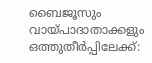ബൈജൂസും വായ്പാദാതാക്കളും ഒത്തുതീർപ്പിലേക്ക്: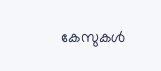കേസുകൾ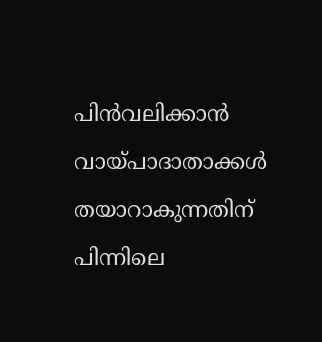പിൻവലിക്കാൻ വായ്പാദാതാക്കൾ തയാറാകുന്നതിന് പിന്നിലെ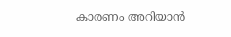കാരണം അറിയാൻ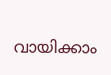വായിക്കാം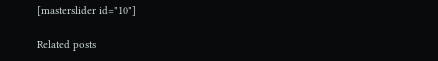[masterslider id="10"]

Related posts